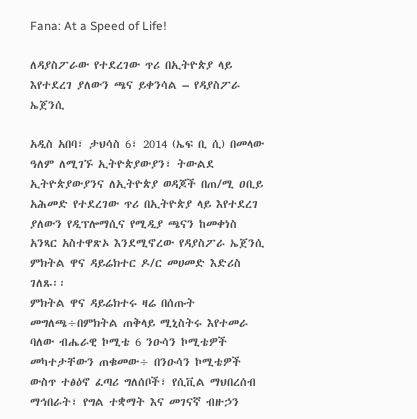Fana: At a Speed of Life!

ለዳያስፖራው የተደረገው ጥሪ በኢትዮጵያ ላይ እየተደረገ ያለውን ጫና ይቀንሳል – የዳያስፖራ ኤጀንሲ

አዲስ አበባ፣ ታህሳስ 6፣ 2014 (ኤፍ ቢ ሲ) በመላው ዓለም ለሚገኙ ኢትዮጵያውያን፣ ትውልደ ኢትዮጵያውያንና ለኢትዮጵያ ወዳጆች በጠ/ሚ ዐቢይ አሕመድ የተደረገው ጥሪ በኢትዮጵያ ላይ እየተደረገ ያለውን የዲፕሎማሲና የሚዲያ ጫናን ከመቀነስ አንጻር አስተዋጽኦ እንደሚኖረው የዳያስፖራ ኤጀንሲ ምክትል ዋና ዳይሬክተር ዶ/ር መሀመድ እድሪስ ገለጹ፡፡
ምክትል ዋና ዳይሬክተሩ ዛሬ በሰጡት መግለጫ÷በምክትል ጠቅላይ ሚኒስትሩ እየተመራ ባለው ብሔራዊ ኮሚቴ 6 ንዑሳን ኮሚቴዎች መካተታቸውን ጠቁመው÷ በንዑሳን ኮሚቴዎች ውስጥ ተፅዕኖ ፈጣሪ ግለሰቦች፣ የሲቪል ማህበረሰብ ማኅበራት፣ የግል ተቋማት እና መገናኛ ብዙኃን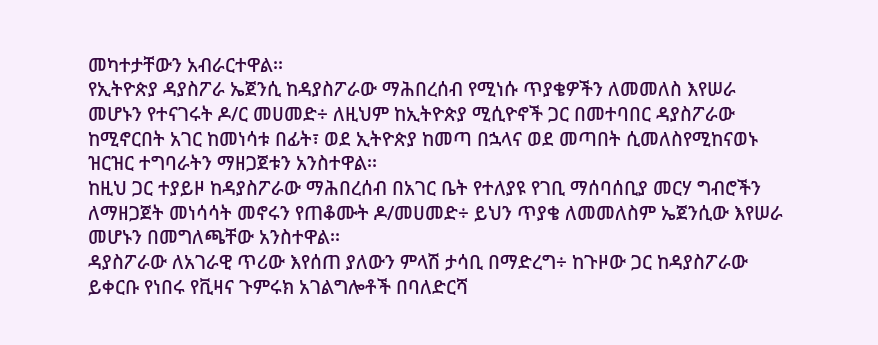መካተታቸውን አብራርተዋል፡፡
የኢትዮጵያ ዳያስፖራ ኤጀንሲ ከዳያስፖራው ማሕበረሰብ የሚነሱ ጥያቄዎችን ለመመለስ እየሠራ መሆኑን የተናገሩት ዶ/ር መሀመድ÷ ለዚህም ከኢትዮጵያ ሚሲዮኖች ጋር በመተባበር ዳያስፖራው ከሚኖርበት አገር ከመነሳቱ በፊት፣ ወደ ኢትዮጵያ ከመጣ በኋላና ወደ መጣበት ሲመለስየሚከናወኑ ዝርዝር ተግባራትን ማዘጋጀቱን አንስተዋል፡፡
ከዚህ ጋር ተያይዞ ከዳያስፖራው ማሕበረሰብ በአገር ቤት የተለያዩ የገቢ ማሰባሰቢያ መርሃ ግብሮችን ለማዘጋጀት መነሳሳት መኖሩን የጠቆሙት ዶ/መሀመድ÷ ይህን ጥያቄ ለመመለስም ኤጀንሲው እየሠራ መሆኑን በመግለጫቸው አንስተዋል፡፡
ዳያስፖራው ለአገራዊ ጥሪው እየሰጠ ያለውን ምላሽ ታሳቢ በማድረግ÷ ከጉዞው ጋር ከዳያስፖራው ይቀርቡ የነበሩ የቪዛና ጉምሩክ አገልግሎቶች በባለድርሻ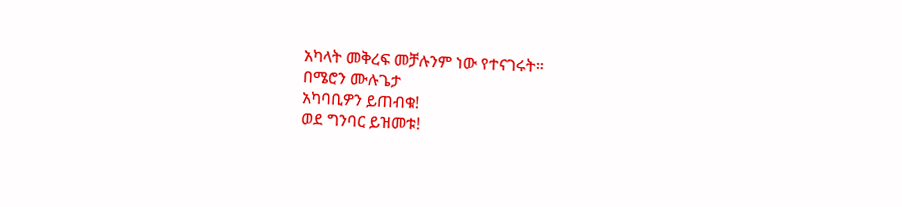አካላት መቅረፍ መቻሉንም ነው የተናገሩት።
በሜሮን ሙሉጌታ
አካባቢዎን ይጠብቁ!
ወደ ግንባር ይዝመቱ!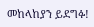መከላከያን ይደግፉ!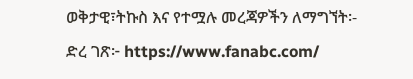ወቅታዊ፣ትኩስ እና የተሟሉ መረጃዎችን ለማግኘት፡-
ድረ ገጽ፦ https://www.fanabc.com/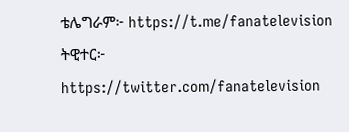ቴሌግራም፦ https://t.me/fanatelevision
ትዊተር፦ https://twitter.com/fanatelevision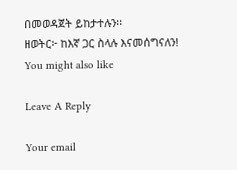በመወዳጀት ይከታተሉን፡፡
ዘወትር፦ ከእኛ ጋር ስላሉ እናመሰግናለን!
You might also like

Leave A Reply

Your email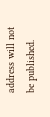address will not be published.